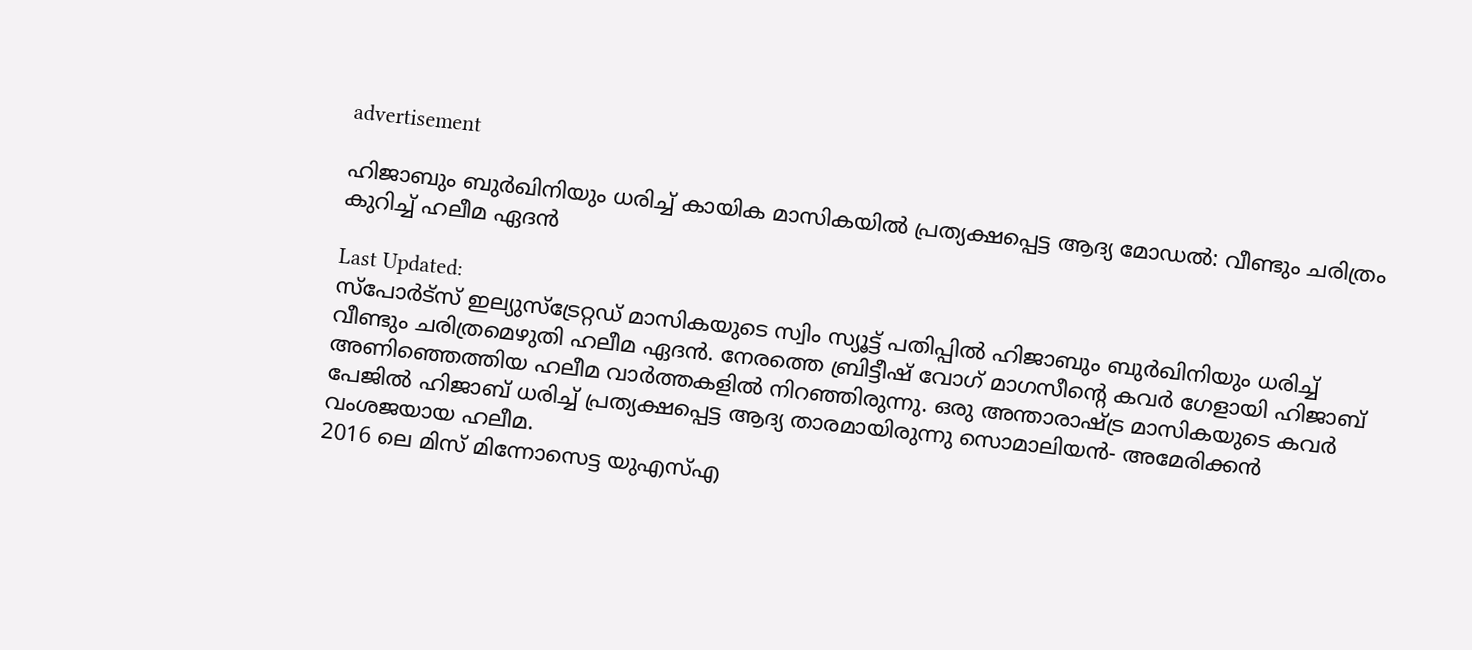advertisement

ഹിജാബും ബുര്‍ഖിനിയും ധരിച്ച് കായിക മാസികയിൽ പ്രത്യക്ഷപ്പെട്ട ആദ്യ മോഡൽ: വീണ്ടും ചരിത്രം കുറിച്ച് ഹലീമ ഏദന്‍

Last Updated:
സ്പോർട്സ് ഇല്യുസ്ട്രേറ്റഡ് മാസികയുടെ സ്വിം സ്യൂട്ട് പതിപ്പിൽ ഹിജാബും ബുര്‍ഖിനിയും ധരിച്ച് വീണ്ടും ചരിത്രമെഴുതി ഹലീമ ഏദൻ. നേരത്തെ ബ്രിട്ടീഷ് വോഗ് മാഗസീന്റെ കവർ ഗേളായി ഹിജാബ് അണിഞ്ഞെത്തിയ ഹലീമ വാർത്തകളിൽ നിറഞ്ഞിരുന്നു. ഒരു അന്താരാഷ്ട്ര മാസികയുടെ കവർ പേജിൽ ഹിജാബ് ധരിച്ച് പ്രത്യക്ഷപ്പെട്ട ആദ്യ താരമായിരുന്നു സൊമാലിയൻ- അമേരിക്കൻ വംശജയായ ഹലീമ.
2016 ലെ മിസ് മിന്നോസെട്ട യുഎസ്എ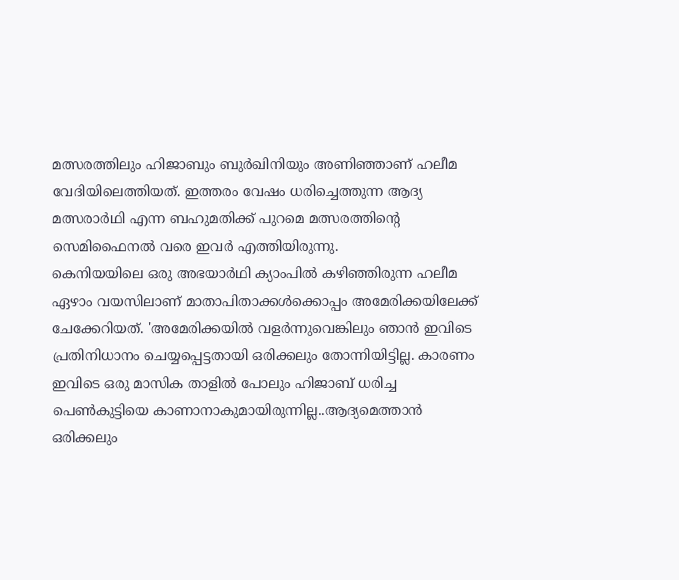മത്സരത്തിലും ഹിജാബും ബുര്‍ഖിനിയും അണിഞ്ഞാണ് ഹലീമ വേദിയിലെത്തിയത്. ഇത്തരം വേഷം ധരിച്ചെത്തുന്ന ആദ്യ മത്സരാർഥി എന്ന ബഹുമതിക്ക് പുറമെ മത്സരത്തിന്റെ സെമിഫൈനൽ വരെ ഇവർ എത്തിയിരുന്നു.
കെനിയയിലെ ഒരു അഭയാർഥി ക്യാംപിൽ കഴിഞ്ഞിരുന്ന ഹലീമ ഏഴാം വയസിലാണ് മാതാപിതാക്കൾക്കൊപ്പം അമേരിക്കയിലേക്ക് ചേക്കേറിയത്. 'അമേരിക്കയിൽ വളര്‍ന്നുവെങ്കിലും ഞാൻ ഇവിടെ പ്രതിനിധാനം ചെയ്യപ്പെട്ടതായി ഒരിക്കലും തോന്നിയിട്ടില്ല. കാരണം ഇവിടെ ഒരു മാസിക താളിൽ പോലും ഹിജാബ് ധരിച്ച പെൺകുട്ടിയെ കാണാനാകുമായിരുന്നില്ല..ആദ്യമെത്താൻ ഒരിക്കലും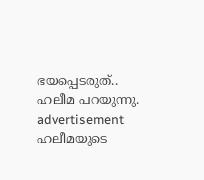ഭയപ്പെടരുത്.. ഹലീമ പറയുന്നു.
advertisement
ഹലീമയുടെ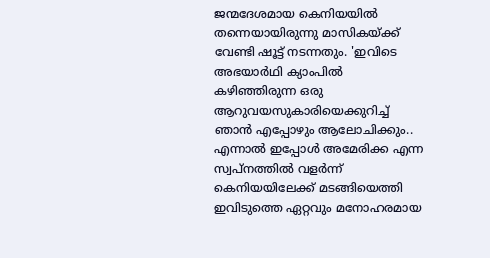ജന്മദേശമായ കെനിയയിൽ തന്നെയായിരുന്നു മാസികയ്ക്ക് വേണ്ടി ഷൂട്ട് നടന്നതും. 'ഇവിടെ അഭയാർഥി ക്യാംപിൽ കഴിഞ്ഞിരുന്ന ഒരു ആറുവയസുകാരിയെക്കുറിച്ച് ഞാൻ എപ്പോഴും ആലോചിക്കും.. എന്നാൽ ഇപ്പോൾ അമേരിക്ക എന്ന സ്വപ്നത്തിൽ വളർന്ന് കെനിയയിലേക്ക് മടങ്ങിയെത്തി ഇവിടുത്തെ ഏറ്റവും മനോഹരമായ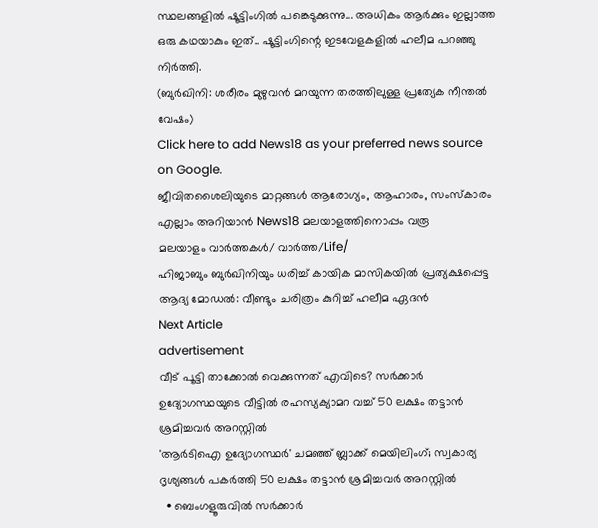സ്ഥലങ്ങളിൽ ഷൂട്ടിംഗിൽ പങ്കെടുക്കുന്നു... അധികം ആര്‍ക്കും ഇല്ലാത്ത ഒരു കഥയാകും ഇത്.. ഷൂട്ടിംഗിന്റെ ഇടവേളകളിൽ ഹലീമ പറഞ്ഞു നിർത്തി.
(ബുർഖിനി: ശരീരം മുഴുവൻ മറയുന്ന തരത്തിലുള്ള പ്രത്യേക നീന്തല്‍ വേഷം)
Click here to add News18 as your preferred news source on Google.
ജീവിതശൈലിയുടെ മാറ്റങ്ങൾ ആരോഗ്യം, ആഹാരം, സംസ്കാരം എല്ലാം അറിയാൻ News18 മലയാളത്തിനൊപ്പം വരൂ
മലയാളം വാർത്തകൾ/ വാർത്ത/Life/
ഹിജാബും ബുര്‍ഖിനിയും ധരിച്ച് കായിക മാസികയിൽ പ്രത്യക്ഷപ്പെട്ട ആദ്യ മോഡൽ: വീണ്ടും ചരിത്രം കുറിച്ച് ഹലീമ ഏദന്‍
Next Article
advertisement
വീട് പൂട്ടി താക്കോൽ വെക്കുന്നത് എവിടെ? സർക്കാർ ഉദ്യോഗസ്ഥയുടെ വീട്ടിൽ രഹസ്യക്യാമറ വച്ച് 50 ലക്ഷം തട്ടാൻ ശ്രമിച്ചവർ അറസ്റ്റിൽ
'ആർടിഐ ഉദ്യോഗസ്ഥർ' ചമഞ്ഞ് ബ്ലാക്ക് മെയിലിംഗ്; സ്വകാര്യ ദൃശ്യങ്ങൾ പകർത്തി 50 ലക്ഷം തട്ടാൻ ശ്രമിച്ചവർ അറസ്റ്റിൽ
  • ബെംഗളൂരുവിൽ സർക്കാർ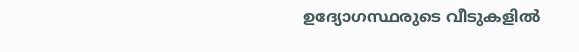ഉദ്യോഗസ്ഥരുടെ വീടുകളിൽ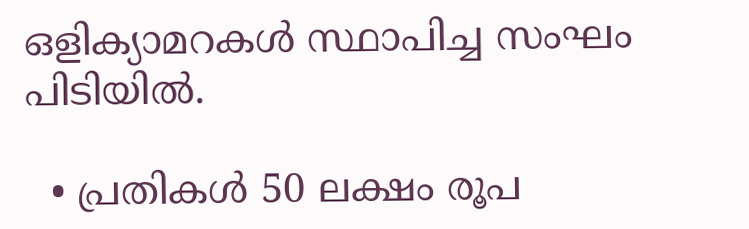ഒളിക്യാമറകൾ സ്ഥാപിച്ച സംഘം പിടിയിൽ.

  • പ്രതികൾ 50 ലക്ഷം രൂപ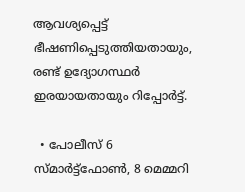ആവശ്യപ്പെട്ട് ഭീഷണിപ്പെടുത്തിയതായും, രണ്ട് ഉദ്യോഗസ്ഥർ ഇരയായതായും റിപ്പോർട്ട്.

  • പോലീസ് 6 സ്മാർട്ട്ഫോൺ, 8 മെമ്മറി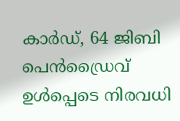കാർഡ്, 64 ജിബി പെൻഡ്രൈവ് ഉൾപ്പെടെ നിരവധി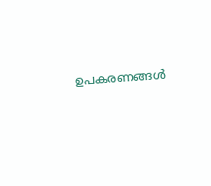ഉപകരണങ്ങൾ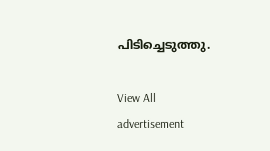പിടിച്ചെടുത്തു.

View All
advertisement